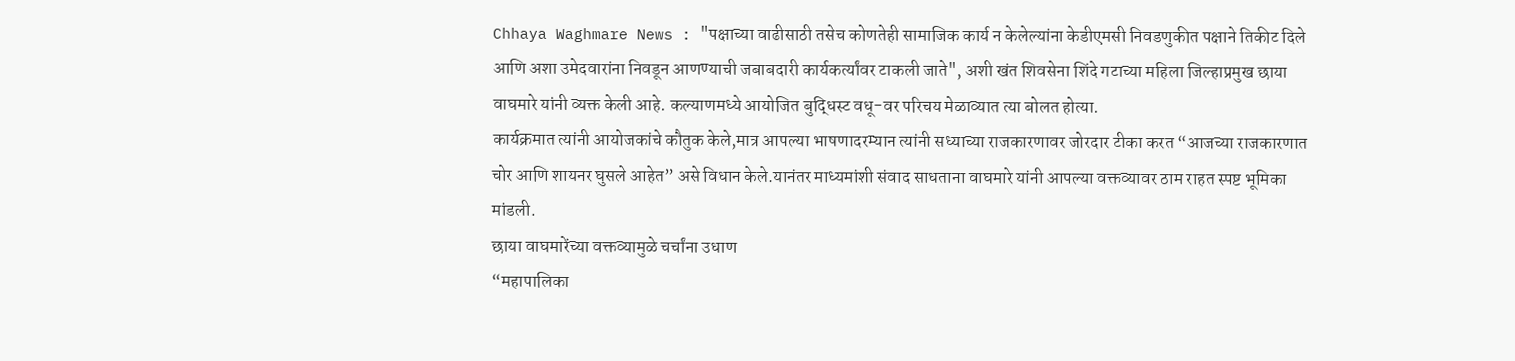Chhaya Waghmare News : "पक्षाच्या वाढीसाठी तसेच कोणतेही सामाजिक कार्य न केलेल्यांना केडीएमसी निवडणुकीत पक्षाने तिकीट दिले आणि अशा उमेदवारांना निवडून आणण्याची जबाबदारी कार्यकर्त्यांवर टाकली जाते", अशी खंत शिवसेना शिंदे गटाच्या महिला जिल्हाप्रमुख छाया वाघमारे यांनी व्यक्त केली आहे. कल्याणमध्ये आयोजित बुद्धिस्ट वधू-वर परिचय मेळाव्यात त्या बोलत होत्या.
कार्यक्रमात त्यांनी आयोजकांचे कौतुक केले,मात्र आपल्या भाषणादरम्यान त्यांनी सध्याच्या राजकारणावर जोरदार टीका करत “आजच्या राजकारणात चोर आणि शायनर घुसले आहेत” असे विधान केले.यानंतर माध्यमांशी संवाद साधताना वाघमारे यांनी आपल्या वक्तव्यावर ठाम राहत स्पष्ट भूमिका मांडली.
छाया वाघमारेंच्या वक्तव्यामुळे चर्चांना उधाण
“महापालिका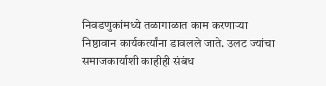निवडणुकांमध्ये तळागाळात काम करणाऱ्या निष्ठावान कार्यकर्त्यांना डावलले जाते. उलट ज्यांचा समाजकार्याशी काहीही संबंध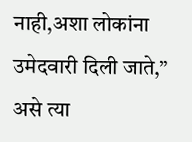नाही,अशा लोकांना उमेदवारी दिली जाते,” असे त्या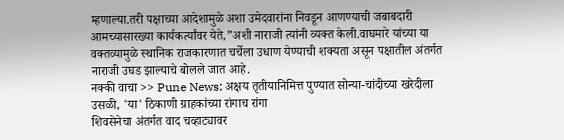म्हणाल्या.तरी पक्षाच्या आदेशामुळे अशा उमेदवारांना निवडून आणण्याची जबाबदारी आमच्यासारख्या कार्यकर्त्यांवर येते,”अशी नाराजी त्यांनी व्यक्त केली.वाघमारे यांच्या या वक्तव्यामुळे स्थानिक राजकारणात चर्चेला उधाण येण्याची शक्यता असून पक्षातील अंतर्गत नाराजी उघड झाल्याचे बोलले जात आहे.
नक्की वाचा >> Pune News: अक्षय तृतीयानिमित्त पुण्यात सोन्या-चांदीच्या खरेदीला उसळी, 'या' ठिकाणी ग्राहकांच्या रांगाच रांगा
शिवसेनेचा अंतर्गत वाद चव्हाट्यावर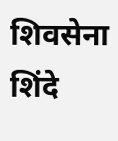शिवसेना शिंदे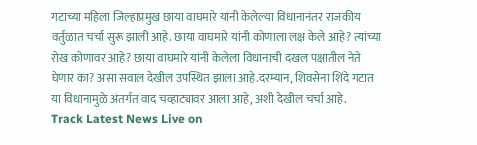गटाच्या महिला जिल्हाप्रमुख छाया वाघमारे यांनी केलेल्या विधानानंतर राजकीय वर्तुळात चर्चा सुरू झाली आहे. छाया वाघमारे यांनी कोणाला लक्ष केले आहे? त्यांच्या रोख कोणावर आहे? छाया वाघमारे यांनी केलेला विधानाची दखल पक्षातील नेते घेणार का? असा सवाल देखील उपस्थित झाला आहे.दरम्यान, शिवसेना शिंदे गटात या विधानामुळे अंतर्गत वाद चव्हाट्यावर आला आहे, अशी देखील चर्चा आहे.
Track Latest News Live on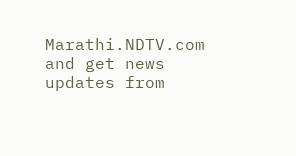Marathi.NDTV.com and get news updates from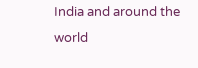India and around the world